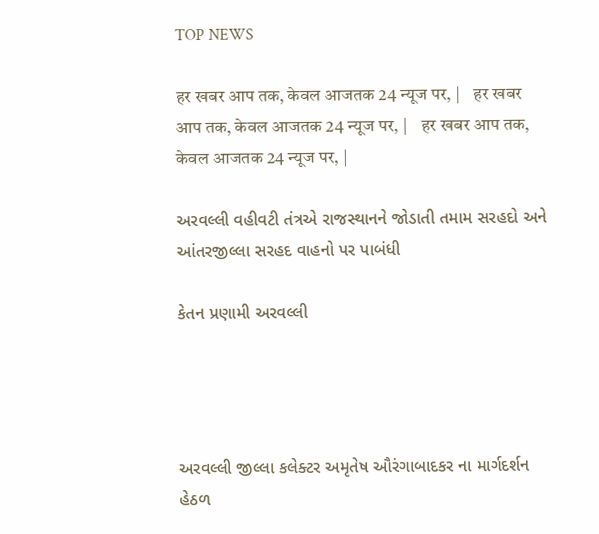TOP NEWS

हर खबर आप तक, केवल आजतक 24 न्यूज पर, |    हर खबर आप तक, केवल आजतक 24 न्यूज पर, |    हर खबर आप तक, केवल आजतक 24 न्यूज पर, |

અરવલ્લી વહીવટી તંત્રએ રાજસ્થાનને જોડાતી તમામ સરહદો અને આંતરજીલ્લા સરહદ વાહનો પર પાબંધી

કેતન પ્રણામી અરવલ્લી




અરવલ્લી જીલ્લા કલેક્ટર અમૃતેષ ઔરંગાબાદકર ના માર્ગદર્શન હેઠળ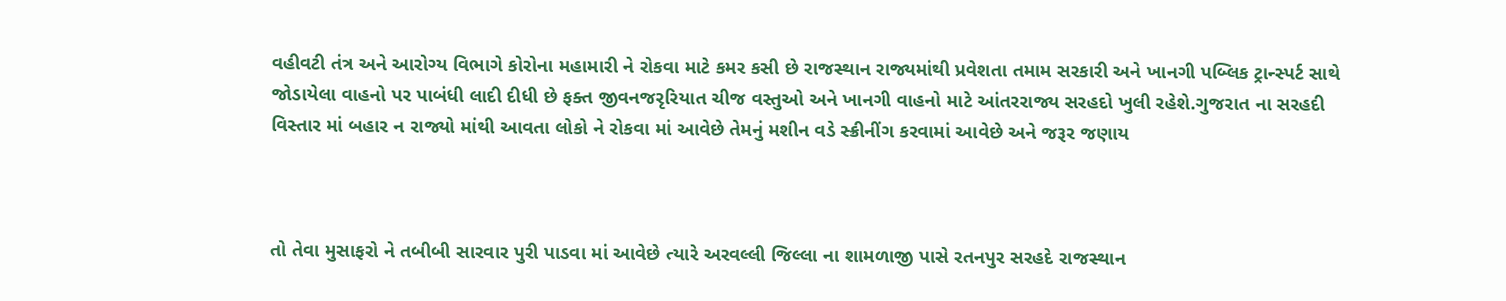વહીવટી તંત્ર અને આરોગ્ય વિભાગે કોરોના મહામારી ને રોકવા માટે કમર કસી છે રાજસ્થાન રાજ્યમાંથી પ્રવેશતા તમામ સરકારી અને ખાનગી પબ્લિક ટ્રાન્સ્પર્ટ સાથે જોડાયેલા વાહનો પર પાબંધી લાદી દીધી છે ફક્ત જીવનજરૃરિયાત ચીજ વસ્તુઓ અને ખાનગી વાહનો માટે આંતરરાજ્ય સરહદો ખુલી રહેશે.ગુજરાત ના સરહદી વિસ્તાર માં બહાર ન રાજ્યો માંથી આવતા લોકો ને રોકવા માં આવેછે તેમનું મશીન વડે સ્ક્રીનીંગ કરવામાં આવેછે અને જરૂર જણાય



તો તેવા મુસાફરો ને તબીબી સારવાર પુરી પાડવા માં આવેછે ત્યારે અરવલ્લી જિલ્લા ના શામળાજી પાસે રતનપુર સરહદે રાજસ્થાન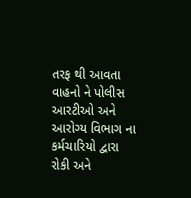તરફ થી આવતા વાહનો ને પોલીસ આરટીઓ અને આરોગ્ય વિભાગ ના કર્મચારિયો દ્વારા રોકી અને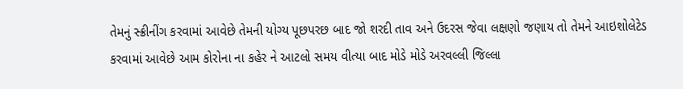તેમનું સ્ક્રીનીંગ કરવામાં આવેછે તેમની યોગ્ય પૂછપરછ બાદ જો શરદી તાવ અને ઉદરસ જેવા લક્ષણો જણાય તો તેમને આઇશોલેટેડ કરવામાં આવેછે આમ કોરોના ના કહેર ને આટલો સમય વીત્યા બાદ મોડે મોડે અરવલ્લી જિલ્લા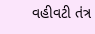વહીવટી તંત્ર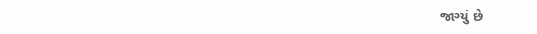જાગ્યું છે